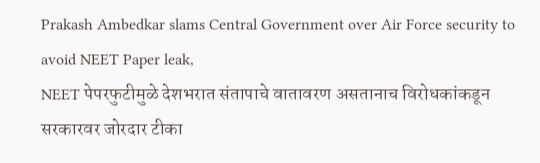Prakash Ambedkar slams Central Government over Air Force security to avoid NEET Paper leak,
NEET पेपरफुटीमुळे देशभरात संतापाचे वातावरण असतानाच विरोधकांकडून सरकारवर जोरदार टीका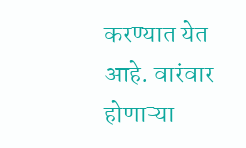करण्यात येत आहे. वारंवार होणाऱ्या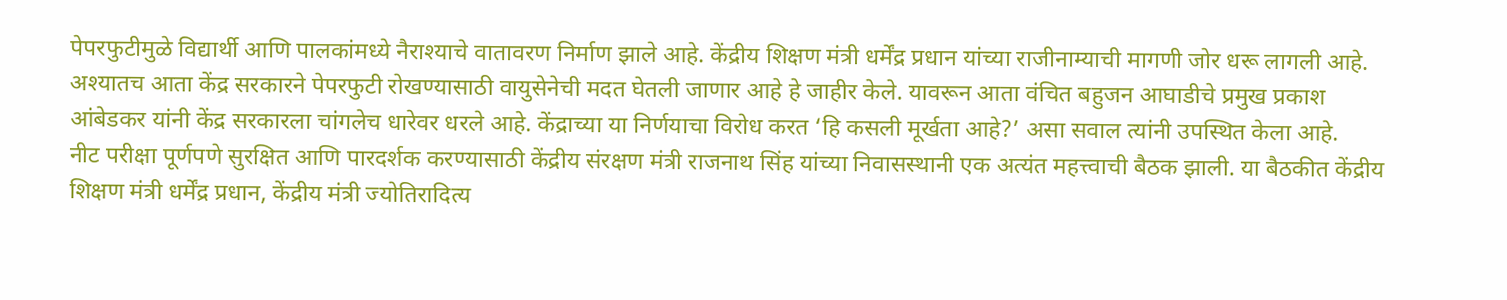पेपरफुटीमुळे विद्यार्थी आणि पालकांमध्ये नैराश्याचे वातावरण निर्माण झाले आहे. केंद्रीय शिक्षण मंत्री धर्मेंद्र प्रधान यांच्या राजीनाम्याची मागणी जोर धरू लागली आहे. अश्यातच आता केंद्र सरकारने पेपरफुटी रोखण्यासाठी वायुसेनेची मदत घेतली जाणार आहे हे जाहीर केले. यावरून आता वंचित बहुजन आघाडीचे प्रमुख प्रकाश आंबेडकर यांनी केंद्र सरकारला चांगलेच धारेवर धरले आहे. केंद्राच्या या निर्णयाचा विरोध करत ‘हि कसली मूर्खता आहे?’ असा सवाल त्यांनी उपस्थित केला आहे.
नीट परीक्षा पूर्णपणे सुरक्षित आणि पारदर्शक करण्यासाठी केंद्रीय संरक्षण मंत्री राजनाथ सिंह यांच्या निवासस्थानी एक अत्यंत महत्त्वाची बैठक झाली. या बैठकीत केंद्रीय शिक्षण मंत्री धर्मेंद्र प्रधान, केंद्रीय मंत्री ज्योतिरादित्य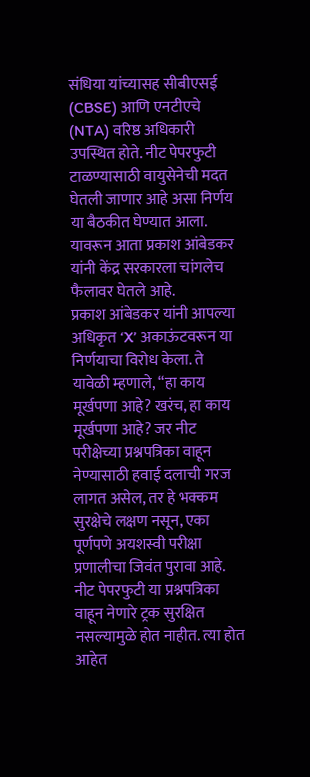संधिया यांच्यासह सीबीएसई (CBSE) आणि एनटीएचे (NTA) वरिष्ठ अधिकारी उपस्थित होते. नीट पेपरफुटी टाळण्यासाठी वायुसेनेची मदत घेतली जाणार आहे असा निर्णय या बैठकीत घेण्यात आला. यावरून आता प्रकाश आंबेडकर यांनी केंद्र सरकारला चांगलेच फैलावर घेतले आहे.
प्रकाश आंबेडकर यांनी आपल्या अधिकृत ‘X’ अकाऊंटवरून या निर्णयाचा विरोध केला. ते यावेळी म्हणाले, “हा काय मूर्खपणा आहे? खरंच, हा काय मूर्खपणा आहे? जर नीट परीक्षेच्या प्रश्नपत्रिका वाहून नेण्यासाठी हवाई दलाची गरज लागत असेल, तर हे भक्कम सुरक्षेचे लक्षण नसून, एका पूर्णपणे अयशस्वी परीक्षा प्रणालीचा जिवंत पुरावा आहे. नीट पेपरफुटी या प्रश्नपत्रिका वाहून नेणारे ट्रक सुरक्षित नसल्यामुळे होत नाहीत. त्या होत आहेत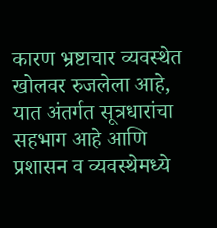कारण भ्रष्टाचार व्यवस्थेत खोलवर रुजलेला आहे, यात अंतर्गत सूत्रधारांचा सहभाग आहे आणि प्रशासन व व्यवस्थेमध्ये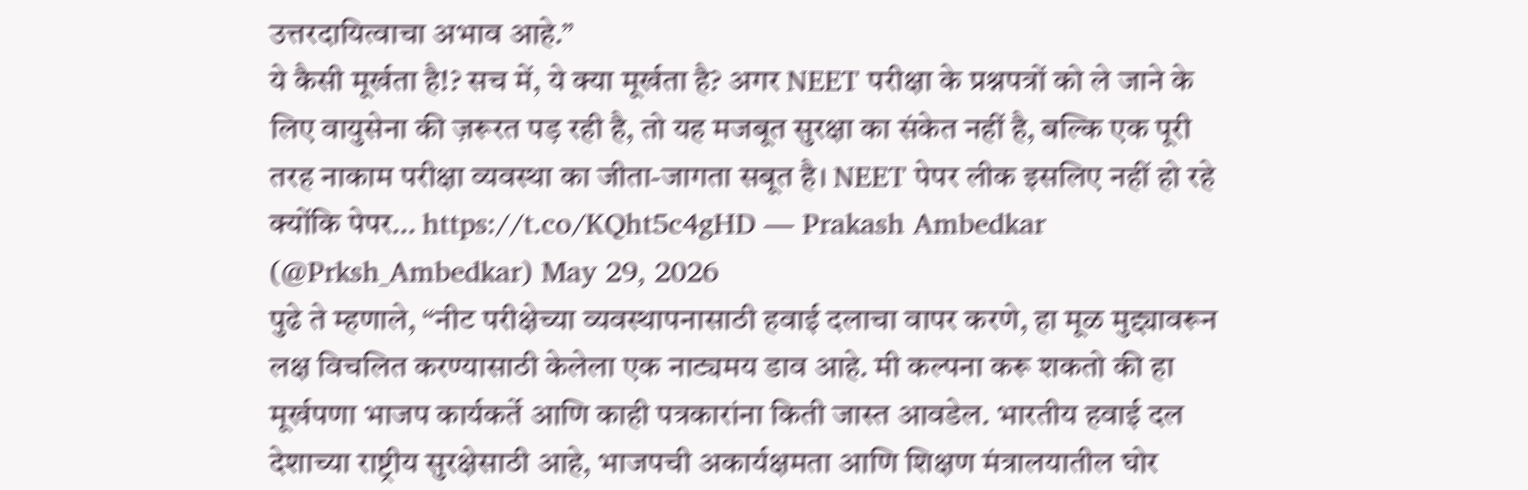उत्तरदायित्वाचा अभाव आहे.”
ये कैसी मूर्खता है!? सच में, ये क्या मूर्खता है? अगर NEET परीक्षा के प्रश्नपत्रों को ले जाने के लिए वायुसेना की ज़रूरत पड़ रही है, तो यह मजबूत सुरक्षा का संकेत नहीं है, बल्कि एक पूरी तरह नाकाम परीक्षा व्यवस्था का जीता-जागता सबूत है। NEET पेपर लीक इसलिए नहीं हो रहे क्योंकि पेपर… https://t.co/KQht5c4gHD — Prakash Ambedkar (@Prksh_Ambedkar) May 29, 2026
पुढे ते म्हणाले, “नीट परीक्षेच्या व्यवस्थापनासाठी हवाई दलाचा वापर करणे, हा मूळ मुद्द्यावरून लक्ष विचलित करण्यासाठी केलेला एक नाट्यमय डाव आहे. मी कल्पना करू शकतो की हा मूर्खपणा भाजप कार्यकर्ते आणि काही पत्रकारांना किती जास्त आवडेल. भारतीय हवाई दल देशाच्या राष्ट्रीय सुरक्षेसाठी आहे, भाजपची अकार्यक्षमता आणि शिक्षण मंत्रालयातील घोर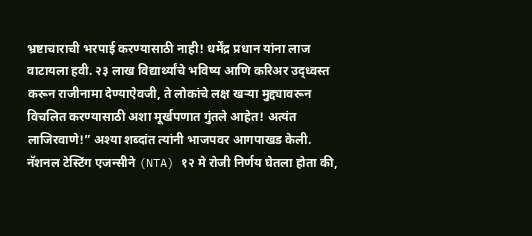भ्रष्टाचाराची भरपाई करण्यासाठी नाही! धर्मेंद्र प्रधान यांना लाज वाटायला हवी. २३ लाख विद्यार्थ्यांचे भविष्य आणि करिअर उद्ध्वस्त करून राजीनामा देण्याऐवजी, ते लोकांचे लक्ष खऱ्या मुद्द्यावरून विचलित करण्यासाठी अशा मूर्खपणात गुंतले आहेत! अत्यंत लाजिरवाणे!” अश्या शब्दांत त्यांनी भाजपवर आगपाखड केली.
नॅशनल टेस्टिंग एजन्सीने (NTA) १२ मे रोजी निर्णय घेतला होता की,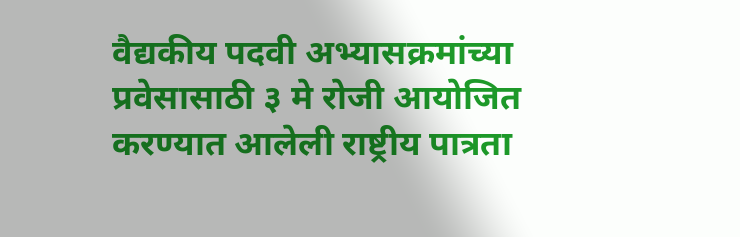वैद्यकीय पदवी अभ्यासक्रमांच्या प्रवेसासाठी ३ मे रोजी आयोजित करण्यात आलेली राष्ट्रीय पात्रता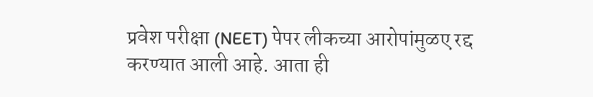प्रवेश परीक्षा (NEET) पेपर लीकच्या आरोपांमुळए रद्द करण्यात आली आहे. आता ही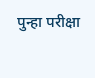पुन्हा परीक्षा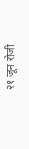२१ जून रोजी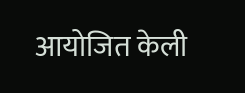आयोजित केली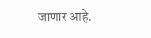जाणार आहे.